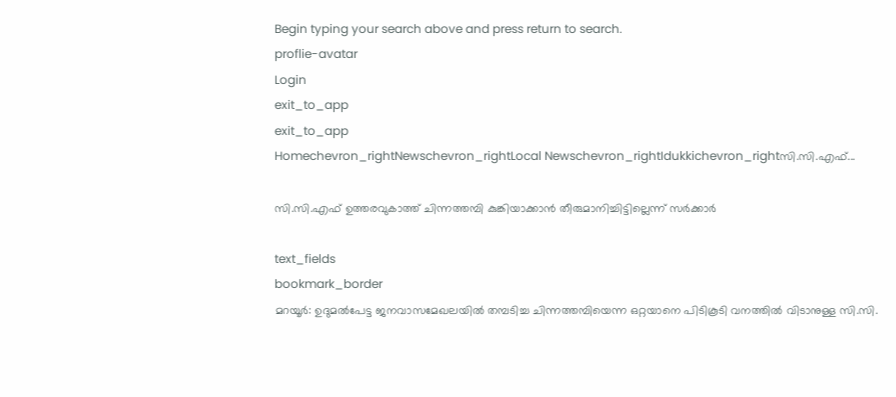Begin typing your search above and press return to search.
proflie-avatar
Login
exit_to_app
exit_to_app
Homechevron_rightNewschevron_rightLocal Newschevron_rightIdukkichevron_rightസി.സി.എഫ്...

സി.സി.എഫ് ഉത്തരവുകാത്ത് ചിന്നത്തമ്പി കുങ്കിയാക്കാൻ തീരുമാനിച്ചിട്ടില്ലെന്ന് സർക്കാർ

text_fields
bookmark_border
മറയൂർ: ഉദുമല്‍പേട്ട ജനവാസമേഖലയില്‍ തമ്പടിച്ച ചിന്നത്തമ്പിയെന്ന ഒറ്റയാനെ പിടികൂടി വനത്തില്‍ വിടാനുള്ള സി.സി.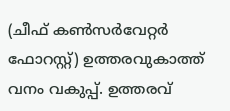(ചീഫ് കൺസർവേറ്റർ ഫോറസ്റ്റ്) ഉത്തരവുകാത്ത് വനം വകുപ്പ്. ഉത്തരവ്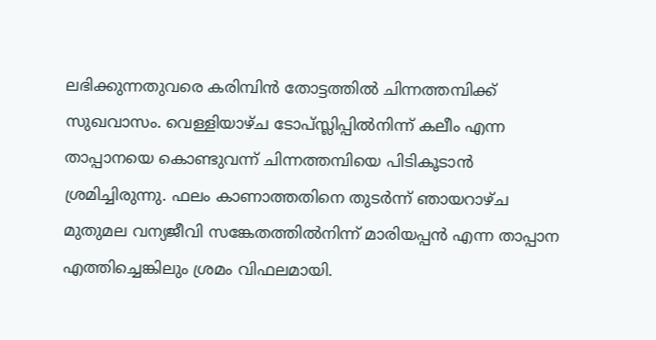ലഭിക്കുന്നതുവരെ കരിമ്പിൻ തോട്ടത്തിൽ ചിന്നത്തമ്പിക്ക് സുഖവാസം. വെള്ളിയാഴ്ച ടോപ്സ്ലിപ്പില്‍നിന്ന് കലീം എന്ന താപ്പാനയെ കൊണ്ടുവന്ന് ചിന്നത്തമ്പിയെ പിടികൂടാന്‍ ശ്രമിച്ചിരുന്നു. ഫലം കാണാത്തതിനെ തുടര്‍ന്ന് ഞായറാഴ്ച മുതുമല വന്യജീവി സങ്കേതത്തില്‍നിന്ന് മാരിയപ്പന്‍ എന്ന താപ്പാന എത്തിച്ചെങ്കിലും ശ്രമം വിഫലമായി.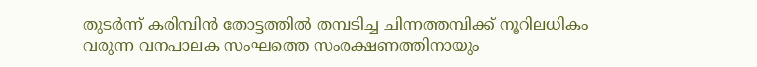തുടര്‍ന്ന് കരിമ്പിന്‍ തോട്ടത്തില്‍ തമ്പടിച്ച ചിന്നത്തമ്പിക്ക് നൂറിലധികം വരുന്ന വനപാലക സംഘത്തെ സംരക്ഷണത്തിനായും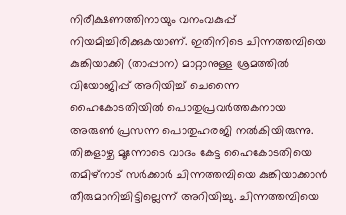നിരീക്ഷണത്തിനായും വനംവകുപ്പ് നിയമിച്ചിരിക്കുകയാണ്. ഇതിനിടെ ചിന്നത്തമ്പിയെ കുങ്കിയാക്കി (താപ്പാന) മാറ്റാനുള്ള ശ്രമത്തിൽ വിയോജിപ്പ് അറിയിച്ച് ചെന്നൈ ഹൈകോടതിയിൽ പൊതുപ്രവർത്തകനായ അരുണ്‍ പ്രസന്ന പൊതുഹരജി നല്‍കിയിരുന്നു. തിങ്കളാഴ്ച മൂന്നോടെ വാദം കേട്ട ഹൈകോടതിയെ തമിഴ്‌നാട് സര്‍ക്കാര്‍ ചിന്നത്തമ്പിയെ കുങ്കിയാക്കാൻ തീരുമാനിച്ചിട്ടില്ലെന്ന് അറിയിച്ചു. ചിന്നത്തമ്പിയെ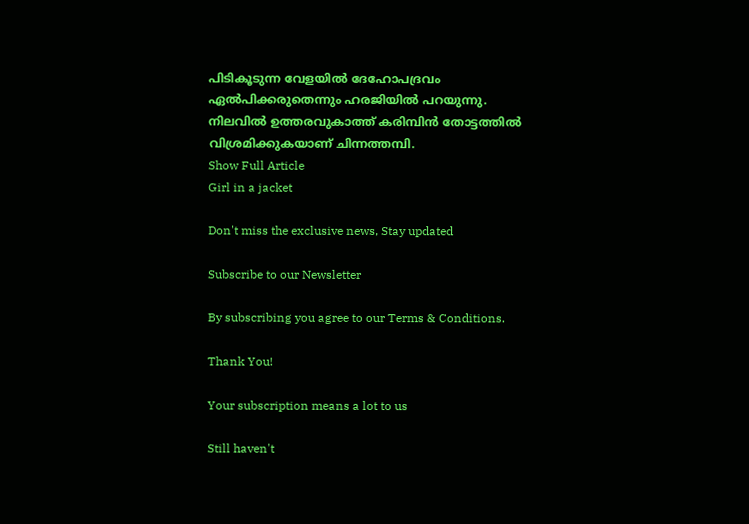പിടികൂടുന്ന വേളയില്‍ ദേഹോപദ്രവം ഏല്‍പിക്കരുതെന്നും ഹരജിയില്‍ പറയുന്നു. നിലവില്‍ ഉത്തരവുകാത്ത് കരിമ്പിന്‍ തോട്ടത്തില്‍ വിശ്രമിക്കുകയാണ് ചിന്നത്തമ്പി.
Show Full Article
Girl in a jacket

Don't miss the exclusive news, Stay updated

Subscribe to our Newsletter

By subscribing you agree to our Terms & Conditions.

Thank You!

Your subscription means a lot to us

Still haven't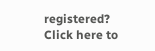registered? Click here to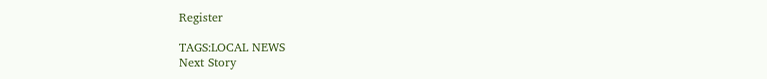Register

TAGS:LOCAL NEWS
Next Story